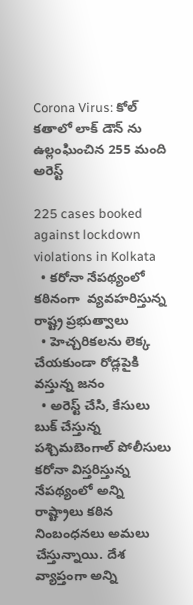Corona Virus: కోల్ కతాలో లాక్ డౌన్ ను ఉల్లంఘించిన 255 మంది అరెస్ట్

225 cases booked against lockdown violations in Kolkata
  • కరోనా నేపథ్యంలో కఠినంగా  వ్యవహరిస్తున్న రాష్ట్ర ప్రభుత్వాలు
  • హెచ్చరికలను లెక్క చేయకుండా రోడ్లపైకి వస్తున్న జనం
  • అరెస్ట్ చేసి, కేసులు బుక్ చేస్తున్న పశ్చిమబెంగాల్ పోలీసులు
కరోనా విస్తరిస్తున్న నేపథ్యంలో అన్ని రాష్ట్రాలు కఠిన నింబంధనలు అమలు చేస్తున్నాయి. దేశ వ్యాప్తంగా అన్ని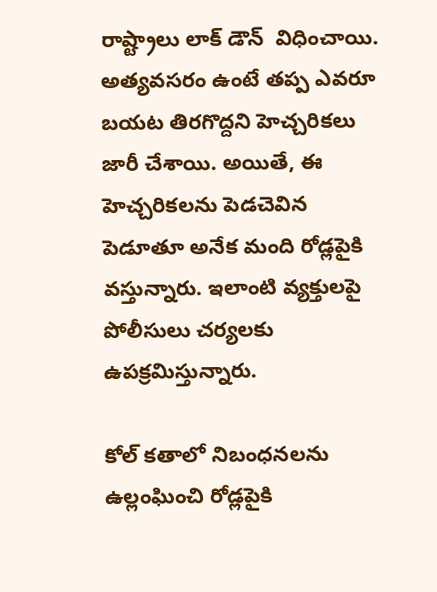రాష్ట్రాలు లాక్ డౌన్  విధించాయి. అత్యవసరం ఉంటే తప్ప ఎవరూ బయట తిరగొద్దని హెచ్చరికలు జారీ చేశాయి. అయితే, ఈ హెచ్చరికలను పెడచెవిన పెడూతూ అనేక మంది రోడ్లపైకి వస్తున్నారు. ఇలాంటి వ్యక్తులపై పోలీసులు చర్యలకు ఉపక్రమిస్తున్నారు.

కోల్ కతాలో నిబంధనలను ఉల్లంఘించి రోడ్లపైకి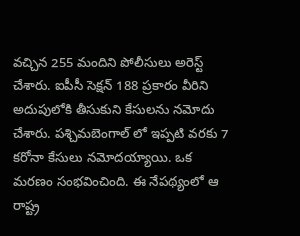వచ్చిన 255 మందిని పోలీసులు అరెస్ట్ చేశారు. ఐపీసీ సెక్షన్ 188 ప్రకారం వీరిని అదుపులోకి తీసుకుని కేసులను నమోదు చేశారు. పశ్చిమబెంగాల్ లో ఇప్పటి వరకు 7 కరోనా కేసులు నమోదయ్యాయి. ఒక మరణం సంభవించింది. ఈ నేపథ్యంలో ఆ రాష్ట్ర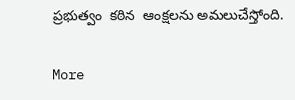ప్రభుత్వం  కఠిన  ఆంక్షలను అమలుచేస్తోంది.

More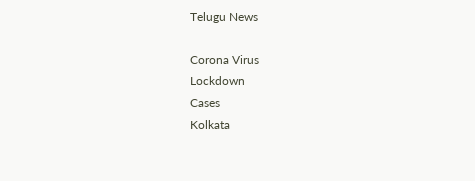Telugu News

Corona Virus
Lockdown
Cases
Kolkata